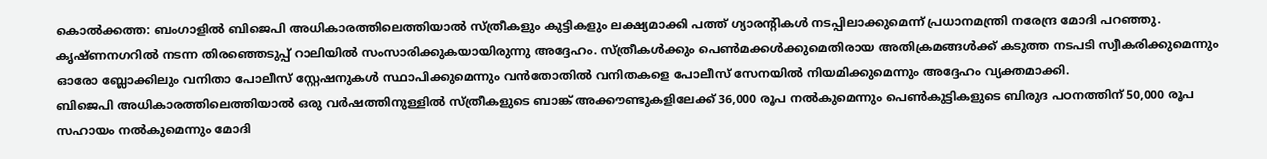കൊൽക്കത്ത: ബംഗാളിൽ ബിജെപി അധികാരത്തിലെത്തിയാൽ സ്ത്രീകളും കുട്ടികളും ലക്ഷ്യമാക്കി പത്ത് ഗ്യാരന്റികൾ നടപ്പിലാക്കുമെന്ന് പ്രധാനമന്ത്രി നരേന്ദ്ര മോദി പറഞ്ഞു. കൃഷ്ണനഗറിൽ നടന്ന തിരഞ്ഞെടുപ്പ് റാലിയിൽ സംസാരിക്കുകയായിരുന്നു അദ്ദേഹം. സ്ത്രീകൾക്കും പെൺമക്കൾക്കുമെതിരായ അതിക്രമങ്ങൾക്ക് കടുത്ത നടപടി സ്വീകരിക്കുമെന്നും ഓരോ ബ്ലോക്കിലും വനിതാ പോലീസ് സ്റ്റേഷനുകൾ സ്ഥാപിക്കുമെന്നും വൻതോതിൽ വനിതകളെ പോലീസ് സേനയിൽ നിയമിക്കുമെന്നും അദ്ദേഹം വ്യക്തമാക്കി.
ബിജെപി അധികാരത്തിലെത്തിയാൽ ഒരു വർഷത്തിനുള്ളിൽ സ്ത്രീകളുടെ ബാങ്ക് അക്കൗണ്ടുകളിലേക്ക് 36,000 രൂപ നൽകുമെന്നും പെൺകുട്ടികളുടെ ബിരുദ പഠനത്തിന് 50,000 രൂപ സഹായം നൽകുമെന്നും മോദി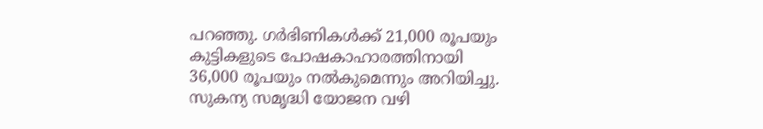പറഞ്ഞു. ഗർഭിണികൾക്ക് 21,000 രൂപയും കുട്ടികളുടെ പോഷകാഹാരത്തിനായി 36,000 രൂപയും നൽകുമെന്നും അറിയിച്ചു.
സുകന്യ സമൃദ്ധി യോജന വഴി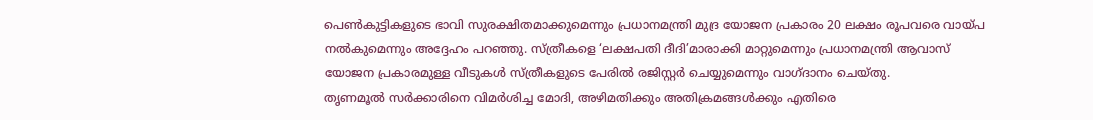പെൺകുട്ടികളുടെ ഭാവി സുരക്ഷിതമാക്കുമെന്നും പ്രധാനമന്ത്രി മുദ്ര യോജന പ്രകാരം 20 ലക്ഷം രൂപവരെ വായ്പ നൽകുമെന്നും അദ്ദേഹം പറഞ്ഞു. സ്ത്രീകളെ ‘ലക്ഷപതി ദീദി’മാരാക്കി മാറ്റുമെന്നും പ്രധാനമന്ത്രി ആവാസ് യോജന പ്രകാരമുള്ള വീടുകൾ സ്ത്രീകളുടെ പേരിൽ രജിസ്റ്റർ ചെയ്യുമെന്നും വാഗ്ദാനം ചെയ്തു.
തൃണമൂൽ സർക്കാരിനെ വിമർശിച്ച മോദി, അഴിമതിക്കും അതിക്രമങ്ങൾക്കും എതിരെ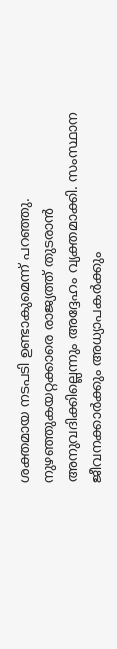ശക്തമായ നടപടി ഉണ്ടാകുമെന്ന് പറഞ്ഞു. നുഴഞ്ഞുകയറ്റക്കാരെ രാജ്യത്ത് തുടരാൻ അനുവദിക്കില്ലെന്നും അദ്ദേഹം വ്യക്തമാക്കി. സംസ്ഥാന ജീവനക്കാർക്കും അധ്യാപകർക്കും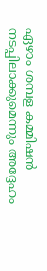ഏഴാം ശമ്പള കമ്മിഷൻ നടപ്പിലാക്കുമെന്നും അദ്ദേഹം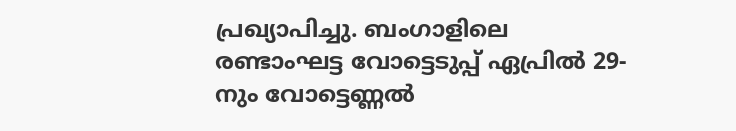പ്രഖ്യാപിച്ചു. ബംഗാളിലെ രണ്ടാംഘട്ട വോട്ടെടുപ്പ് ഏപ്രിൽ 29-നും വോട്ടെണ്ണൽ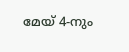മേയ് 4-നും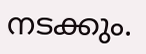നടക്കും.